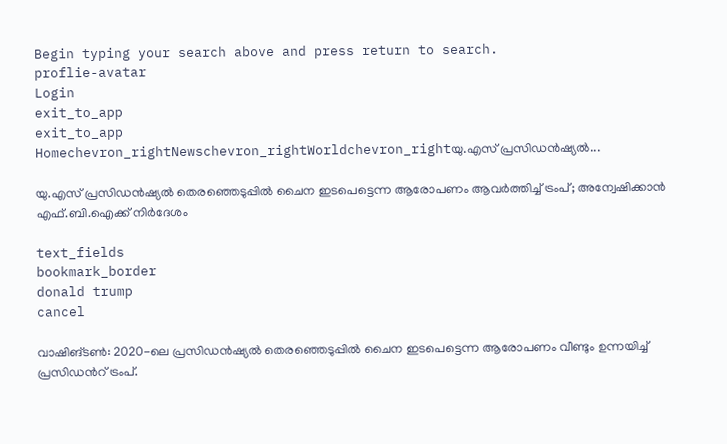Begin typing your search above and press return to search.
proflie-avatar
Login
exit_to_app
exit_to_app
Homechevron_rightNewschevron_rightWorldchevron_rightയു.എസ് പ്രസിഡൻഷ്യൽ...

യു.എസ് പ്രസിഡൻഷ്യൽ തെരഞ്ഞെടുപ്പിൽ ചൈന ഇടപെട്ടെന്ന ആരോപണം ആവർത്തിച്ച് ട്രംപ്; അന്വേഷിക്കാൻ എഫ്.ബി.ഐക്ക് നിർദേശം

text_fields
bookmark_border
donald trump
cancel

വാഷിങ്ടൺ: 2020-ലെ പ്രസിഡൻഷ്യൽ തെരഞ്ഞെടുപ്പിൽ ചൈന ഇടപെട്ടെന്ന ആരോപണം വീണ്ടും ഉന്നയിച്ച് പ്രസിഡന്‍റ് ട്രംപ്.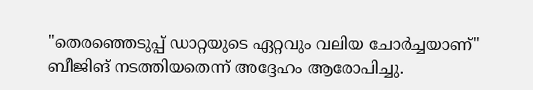"തെരഞ്ഞെടുപ്പ് ഡാറ്റയുടെ ഏറ്റവും വലിയ ചോർച്ചയാണ്" ബീജിങ് നടത്തിയതെന്ന് അദ്ദേഹം ആരോപിച്ചു.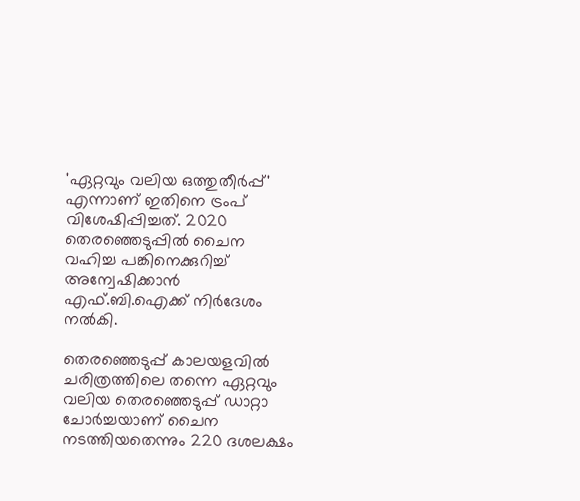'ഏറ്റവും വലിയ ഒത്തുതീർപ്പ്' എന്നാണ് ഇതിനെ ട്രംപ് വിശേഷിപ്പിച്ചത്. 2020 തെരഞ്ഞെടുപ്പിൽ ചൈന വഹിച്ച പങ്കിനെക്കുറിച്ച് അന്വേഷിക്കാൻ എഫ്.ബി.ഐക്ക് നിർദേശം നൽകി.

തെരഞ്ഞെടുപ്പ് കാലയളവിൽ ചരിത്രത്തിലെ തന്നെ ഏറ്റവും വലിയ തെരഞ്ഞെടുപ്പ് ഡാറ്റാ ചോർച്ചയാണ് ചൈന നടത്തിയതെന്നും 220 ദശലക്ഷം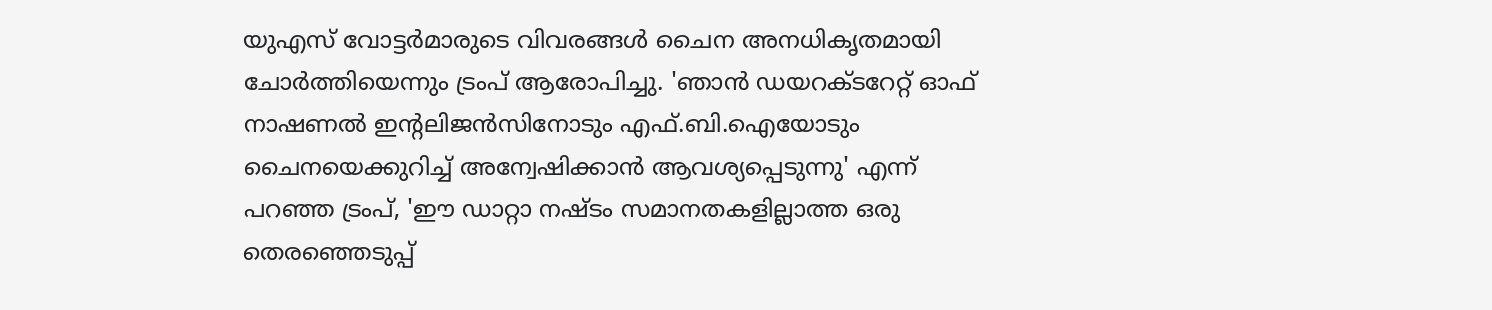യുഎസ് വോട്ടർമാരുടെ വിവരങ്ങൾ ചൈന അനധികൃതമായി ചോർത്തിയെന്നും ട്രംപ് ആരോപിച്ചു. 'ഞാൻ ഡയറക്ടറേറ്റ് ഓഫ് നാഷണൽ ഇന്റലിജൻസിനോടും എഫ്.ബി.ഐയോടും ചൈനയെക്കുറിച്ച് അന്വേഷിക്കാൻ ആവശ്യപ്പെടുന്നു' എന്ന് പറഞ്ഞ ട്രംപ്, 'ഈ ഡാറ്റാ നഷ്ടം സമാനതകളില്ലാത്ത ഒരു തെരഞ്ഞെടുപ്പ്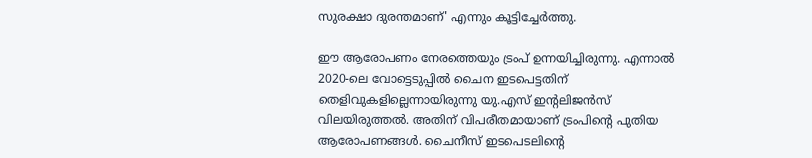സുരക്ഷാ ദുരന്തമാണ്' എന്നും കൂട്ടിച്ചേർത്തു.

ഈ ആരോപണം നേരത്തെയും ട്രംപ് ഉന്നയിച്ചിരുന്നു. എന്നാൽ 2020-ലെ വോട്ടെടുപ്പിൽ ചൈന ഇടപെട്ടതിന് തെളിവുകളില്ലെന്നായിരുന്നു യു.എസ് ഇന്റലിജൻസ് വിലയിരുത്തൽ. അതിന് വിപരീതമായാണ് ട്രംപിന്റെ പുതിയ ആരോപണങ്ങൾ. ചൈനീസ് ഇടപെടലിന്റെ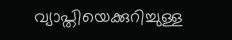വ്യാപ്തിയെക്കുറിച്ചുള്ള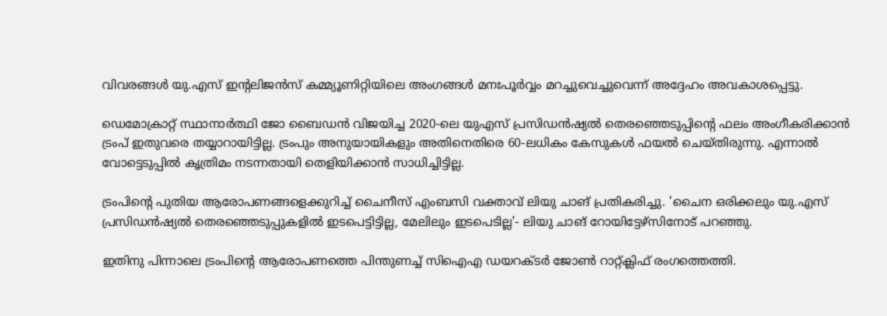വിവരങ്ങൾ യു.എസ് ഇന്റലിജൻസ് കമ്മ്യൂണിറ്റിയിലെ അംഗങ്ങൾ മനഃപൂർവ്വം മറച്ചുവെച്ചുവെന്ന് അദ്ദേഹം അവകാശപ്പെട്ടു.

ഡെമോക്രാറ്റ് സ്ഥാനാർത്ഥി ജോ ബൈഡൻ വിജയിച്ച 2020-ലെ യുഎസ് പ്രസിഡൻഷ്യൽ തെരഞ്ഞെടുപ്പിന്റെ ഫലം അംഗീകരിക്കാൻ ട്രംപ് ഇതുവരെ തയ്യാറായിട്ടില്ല. ട്രംപും അനുയായികളും അതിനെതിരെ 60-ലധികം കേസുകൾ ഫയൽ ചെയ്തിരുന്നു. എന്നാൽ വോട്ടെടുപ്പിൽ കൃത്രിമം നടന്നതായി തെളിയിക്കാൻ സാധിച്ചിട്ടില്ല.

ട്രംപിന്റെ പുതിയ ആരോപണങ്ങളെക്കുറിച്ച് ചൈനീസ് എംബസി വക്താവ് ലിയു ചാങ് പ്രതികരിച്ചു. 'ചൈന ഒരിക്കലും യു.എസ് പ്രസിഡൻഷ്യൽ തെരഞ്ഞെടുപ്പുകളിൽ ഇടപെട്ടിട്ടില്ല, മേലിലും ഇടപെടില്ല'- ലിയു ചാങ് റോയിട്ടേഴ്സിനോട് പറഞ്ഞു.

ഇതിനു പിന്നാലെ ട്രംപിന്‍റെ ആരോപണത്തെ പിന്തുണച്ച് സിഐഎ ഡയറക്ടർ ജോൺ റാറ്റ്ക്ലിഫ് രംഗത്തെത്തി.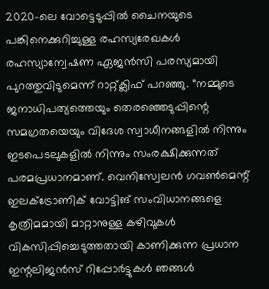2020-ലെ വോട്ടെടുപ്പിൽ ചൈനയുടെ പങ്കിനെക്കുറിച്ചുള്ള രഹസ്യരേഖകൾ രഹസ്യാന്വേഷണ ഏജൻസി പരസ്യമായി പുറത്തുവിടുമെന്ന് റാറ്റ്ക്ലിഫ് പറഞ്ഞു. “നമ്മുടെ ജനാധിപത്യത്തെയും തെരഞ്ഞെടുപ്പിന്റെ സമഗ്രതയെയും വിദേശ സ്വാധീനങ്ങളിൽ നിന്നും ഇടപെടലുകളിൽ നിന്നും സംരക്ഷിക്കുന്നത് പരമപ്രധാനമാണ്. വെനിസ്വേലൻ ഗവൺമെന്റ് ഇലക്ട്രോണിക് വോട്ടിങ് സംവിധാനങ്ങളെ കൃത്രിമമായി മാറ്റാനുള്ള കഴിവുകൾ വികസിപ്പിച്ചെടുത്തതായി കാണിക്കുന്ന പ്രധാന ഇന്റലിജൻസ് റിപ്പോർട്ടുകൾ ഞങ്ങൾ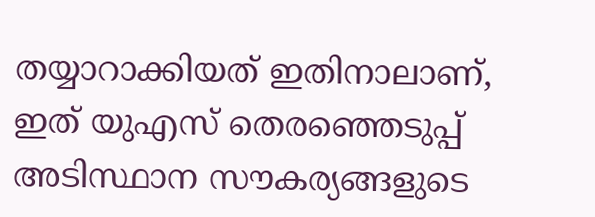തയ്യാറാക്കിയത് ഇതിനാലാണ്, ഇത് യുഎസ് തെരഞ്ഞെടുപ്പ് അടിസ്ഥാന സൗകര്യങ്ങളുടെ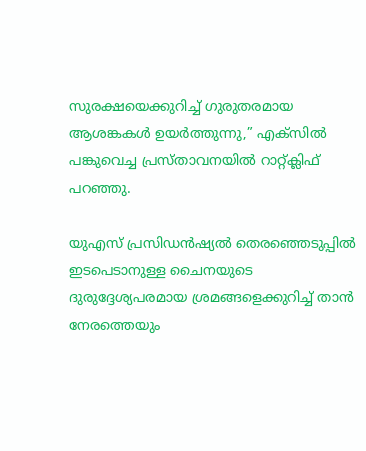സുരക്ഷയെക്കുറിച്ച് ഗുരുതരമായ ആശങ്കകൾ ഉയർത്തുന്നു,” എക്സിൽ പങ്കുവെച്ച പ്രസ്താവനയിൽ റാറ്റ്ക്ലിഫ് പറഞ്ഞു.

യുഎസ് പ്രസിഡൻഷ്യൽ തെരഞ്ഞെടുപ്പിൽ ഇടപെടാനുള്ള ചൈനയുടെ ദുരുദ്ദേശ്യപരമായ ശ്രമങ്ങളെക്കുറിച്ച് താൻ നേരത്തെയും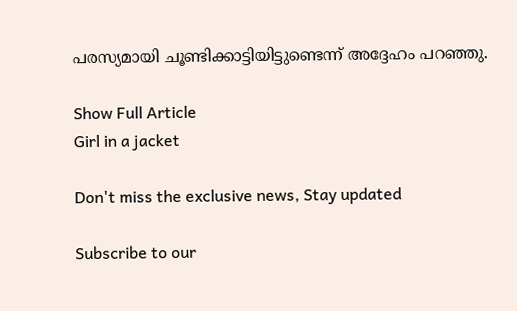പരസ്യമായി ചൂണ്ടിക്കാട്ടിയിട്ടുണ്ടെന്ന് അദ്ദേഹം പറഞ്ഞു.

Show Full Article
Girl in a jacket

Don't miss the exclusive news, Stay updated

Subscribe to our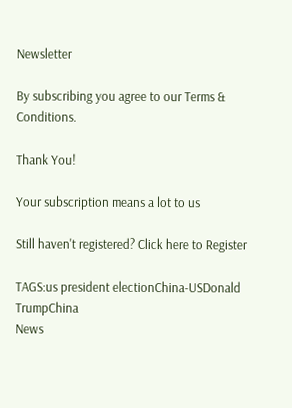Newsletter

By subscribing you agree to our Terms & Conditions.

Thank You!

Your subscription means a lot to us

Still haven't registered? Click here to Register

TAGS:us president electionChina-USDonald TrumpChina
News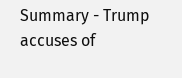Summary - Trump accuses of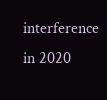interference in 2020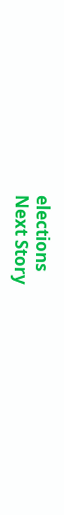elections
Next Story